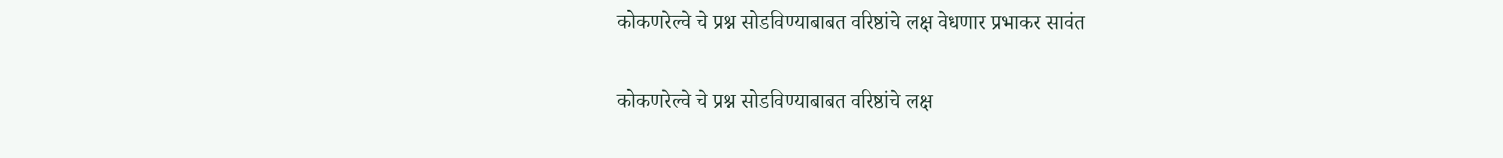कोकणरेल्वे चे प्रश्न सोडविण्याबाबत वरिष्ठांचे लक्ष वेधणार प्रभाकर सावंत

कोकणरेल्वे चे प्रश्न सोडविण्याबाबत वरिष्ठांचे लक्ष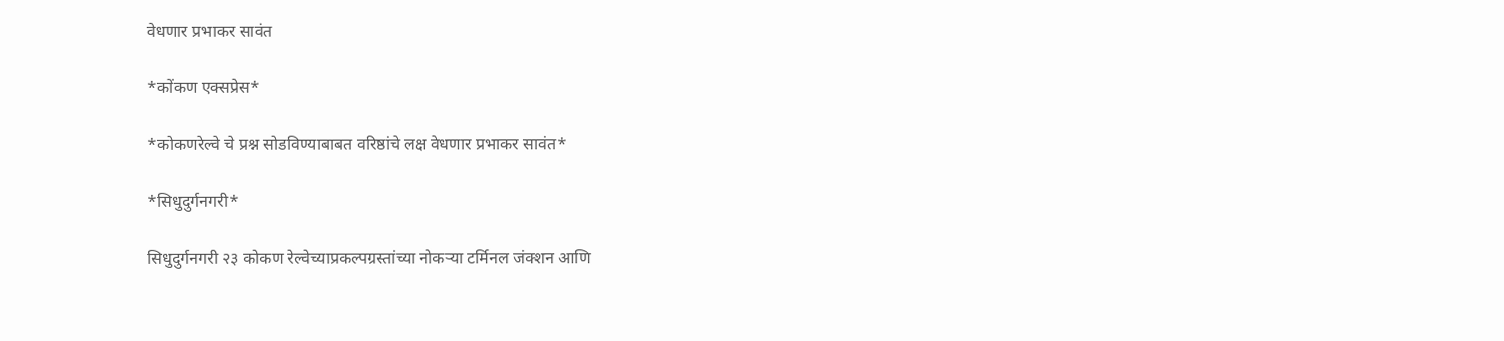वेधणार प्रभाकर सावंत

*कोंकण एक्सप्रेस*

*कोकणरेल्वे चे प्रश्न सोडविण्याबाबत वरिष्ठांचे लक्ष वेधणार प्रभाकर सावंत*

*सिधुदुर्गनगरी*

सिधुदुर्गनगरी २३ कोकण रेल्वेच्याप्रकल्पग्रस्तांच्या नोकऱ्या टर्मिनल जंक्शन आणि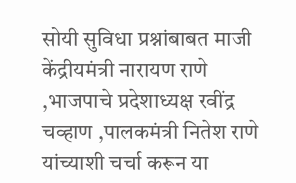सोयी सुविधा प्रश्नांबाबत माजी केंद्रीयमंत्री नारायण राणे ,भाजपाचे प्रदेशाध्यक्ष रवींद्र चव्हाण ,पालकमंत्री नितेश राणे यांच्याशी चर्चा करून या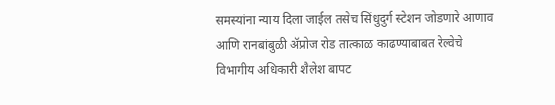समस्यांना न्याय दिला जाईल तसेच सिंधुदुर्ग स्टेशन जोडणारे आणाव आणि रानबांबुळी ॲप्रोज रोड तात्काळ काढण्याबाबत रेल्वेचे विभागीय अधिकारी शैलेश बापट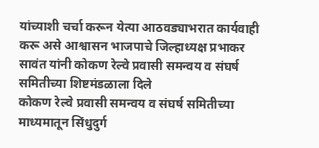यांच्याशी चर्चा करून येत्या आठवड्याभरात कार्यवाही करू असे आश्वासन भाजपाचे जिल्हाध्यक्ष प्रभाकर सावंत यांनी कोकण रेल्वे प्रवासी समन्वय व संघर्ष समितीच्या शिष्टमंडळाला दिले
कोकण रेल्वे प्रवासी समन्वय व संघर्ष समितीच्या माध्यमातून सिंधुदुर्ग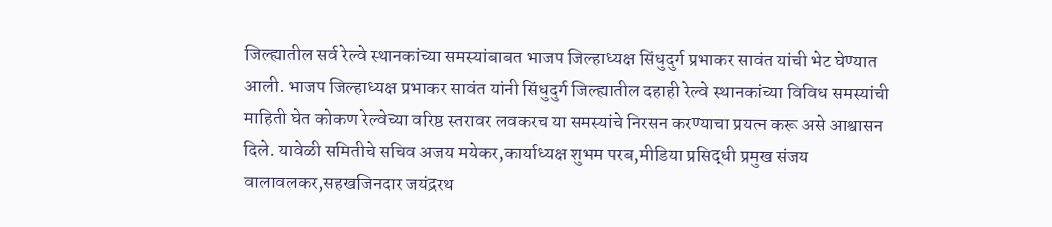जिल्ह्यातील सर्व रेल्वे स्थानकांच्या समस्यांबाबत भाजप जिल्हाध्यक्ष सिंधुदुर्ग प्रभाकर सावंत यांची भेट घेण्यात आली. भाजप जिल्हाध्यक्ष प्रभाकर सावंत यांनी सिंधुदुर्ग जिल्ह्यातील दहाही रेल्वे स्थानकांच्या विविध समस्यांची माहिती घेत कोकण रेल्वेच्या वरिष्ठ स्तरावर लवकरच या समस्यांचे निरसन करण्याचा प्रयत्न करू असे आश्वासन दिले. यावेळी समितीचे सचिव अजय मयेकर,कार्याध्यक्ष शुभम परब,मीडिया प्रसिद्धी प्रमुख संजय वालावलकर,सहखजिनदार जयंद्ररथ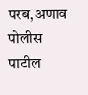परब,अणाव पोलीस पाटील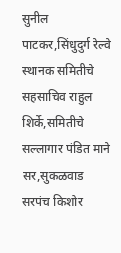सुनील पाटकर,सिंधुदुर्ग रेल्वे स्थानक समितीचे सहसाचिव राहुल शिर्के,समितीचे सल्लागार पंडित माने सर,सुकळवाड सरपंच किशोर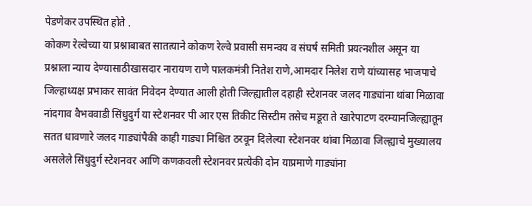पेडणेकर उपस्थित होते .
कोकण रेल्वेच्या या प्रश्नाबाबत सातत्याने कोकण रेल्वे प्रवासी समन्वय व संघर्ष समिती प्रयत्नशील असून या प्रश्नाला न्याय देण्यासाठीखासदार नारायण राणे पालकमंत्री नितेश राणे,आमदार निलेश राणे यांच्यासह भाजपाचे जिल्हाध्यक्ष प्रभाकर सावंत निवेदन देण्यात आली होती जिल्ह्यातील दहाही स्टेशनवर जलद गाड्यांना थांबा मिळावा नांदगाव वैभववाडी सिंधुदुर्ग या स्टेशनवर पी आर एस तिकीट सिस्टीम तसेच मडूरा ते खारेपाटण दरम्यानजिल्ह्यातून सतत धावणारे जलद गाड्यांपैकी काही गाड्या निश्चित ठरवून दिलेल्या स्टेशनवर थांबा मिळावा जिल्ह्याचे मुख्यालय असलेले सिंधुदुर्ग स्टेशनवर आणि कणकवली स्टेशनवर प्रत्येकी दोन याप्रमाणे गाड्यांना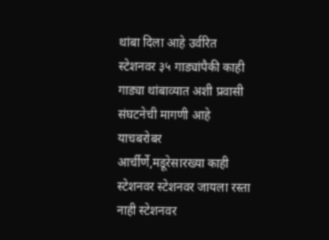थांबा दिला आहे उर्वरित स्टेशनवर ३५ गाड्यांपैकी काही गाड्या थांबाव्यात अशी प्रवासी संघटनेची मागणी आहे याचबरोबर आर्चीर्णे,मडूरेसारख्या काही स्टेशनवर स्टेशनवर जायला रस्ता नाही स्टेशनवर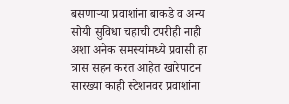बसणाऱ्या प्रवाशांना बाकडे व अन्य सोयी सुविधा चहाची टपरीही नाही अशा अनेक समस्यांमध्ये प्रवासी हा त्रास सहन करत आहेत खारेपाटन सारख्या काही स्टेशनवर प्रवाशांना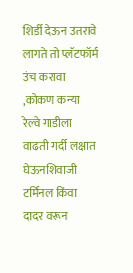शिर्डी देऊन उतरावे लागते तो प्लॅटफॉर्म उंच करावा ,कोकण कन्या रेल्वे गाडीला वाढती गर्दी लक्षात घेऊनशिवाजी टर्मिनल किंवा दादर वरून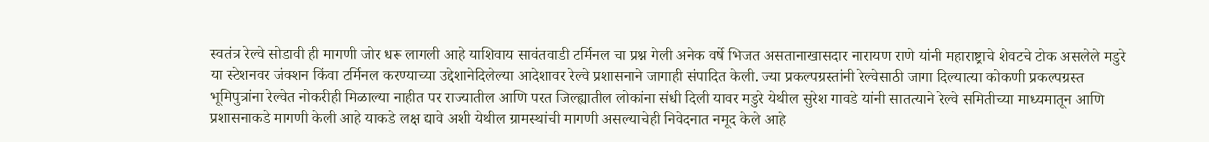स्वतंत्र रेल्वे सोडावी ही मागणी जोर धरू लागली आहे याशिवाय सावंतवाडी टर्मिनल चा प्रश्न गेली अनेक वर्षे भिजत असतानाखासदार नारायण राणे यांनी महाराष्ट्राचे शेवटचे टोक असलेले मडुरे या स्टेशनवर जंक्शन किंवा टर्मिनल करण्याच्या उद्देशानेदिलेल्या आदेशावर रेल्वे प्रशासनाने जागाही संपादित केली. ज्या प्रकल्पग्रस्तांनी रेल्वेसाठी जागा दिल्यात्या कोकणी प्रकल्पग्रस्त भूमिपुत्रांना रेल्वेत नोकरीही मिळाल्या नाहीत पर राज्यातील आणि परत जिल्ह्यातील लोकांना संधी दिली यावर मडुरे येथील सुरेश गावडे यांनी सातत्याने रेल्वे समितीच्या माध्यमातून आणि प्रशासनाकडे मागणी केली आहे याकडे लक्ष द्यावे अशी येथील ग्रामस्थांची मागणी असल्याचेही निवेदनात नमूद केले आहे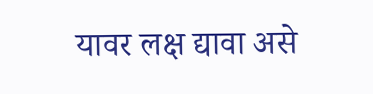यावर लक्ष द्यावा असे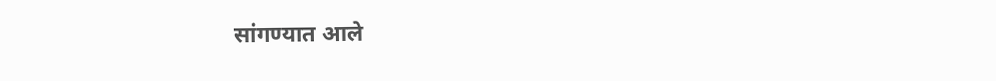सांगण्यात आले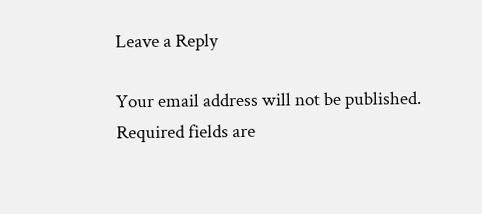Leave a Reply

Your email address will not be published. Required fields are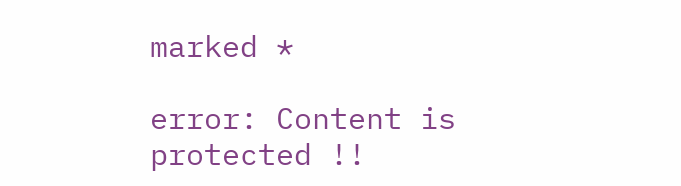marked *

error: Content is protected !!